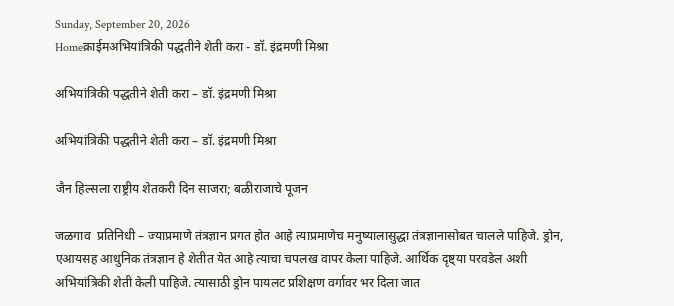Sunday, September 20, 2026
Homeक्राईमअभियांत्रिकी पद्धतीने शेती करा - डॉ. इंद्रमणी मिश्रा

अभियांत्रिकी पद्धतीने शेती करा – डॉ. इंद्रमणी मिश्रा

अभियांत्रिकी पद्धतीने शेती करा – डॉ. इंद्रमणी मिश्रा

जैन हिल्सला राष्ट्रीय शेतकरी दिन साजरा; बळीराजाचे पूजन

जळगाव  प्रतिनिधी – ज्याप्रमाणे तंत्रज्ञान प्रगत होत आहे त्याप्रमाणेच मनुष्यालासुद्धा तंत्रज्ञानासोबत चालले पाहिजे. ड्रोन, एआयसह आधुनिक तंत्रज्ञान हे शेतीत येत आहे त्याचा चपलख वापर केला पाहिजे. आर्थिक दृष्ट्या परवडेल अशी अभियांत्रिकी शेती केली पाहिजे. त्यासाठी ड्रोन पायलट प्रशिक्षण वर्गावर भर दिला जात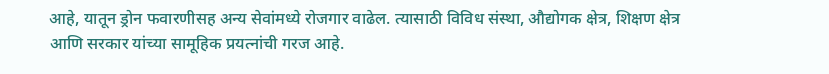आहे, यातून ड्रोन फवारणीसह अन्य सेवांमध्ये रोजगार वाढेल. त्यासाठी विविध संस्था, औद्योगक क्षेत्र, शिक्षण क्षेत्र आणि सरकार यांच्या सामूहिक प्रयत्नांची गरज आहे.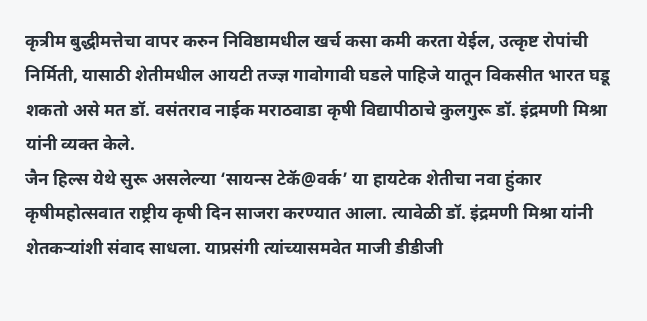कृत्रीम बुद्धीमत्तेचा वापर करुन निविष्ठामधील खर्च कसा कमी करता येईल, उत्कृष्ट रोपांची निर्मिती, यासाठी शेतीमधील आयटी तज्ज्ञ गावोगावी घडले पाहिजे यातून विकसीत भारत घडू शकतो असे मत डॉ. वसंतराव नाईक मराठवाडा कृषी विद्यापीठाचे कुलगुरू डॉ. इंद्रमणी मिश्रा यांनी व्यक्त केले.
जैन हिल्स येथे सुरू असलेल्या ‘सायन्स टेकॅ@वर्क’ या हायटेक शेतीचा नवा हुंकार कृषीमहोत्सवात राष्ट्रीय कृषी दिन साजरा करण्यात आला. त्यावेळी डॉ. इंद्रमणी मिश्रा यांनी शेतकऱ्यांशी संवाद साधला. याप्रसंगी त्यांच्यासमवेत माजी डीडीजी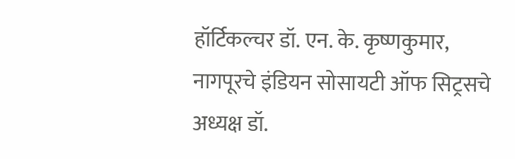हॉर्टिकल्चर डॉ. एन. के. कृष्णकुमार, नागपूरचे इंडियन सोसायटी ऑफ सिट्रसचे अध्यक्ष डॉ.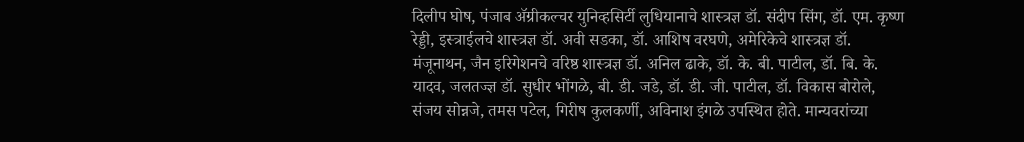दिलीप घोष, पंजाब ॲग्रीकल्चर युनिव्हसिर्टी लुधियानाचे शास्त्रज्ञ डॉ. संदीप सिंग, डॉ. एम. कृष्ण रेड्डी, इस्त्राईलचे शास्त्रज्ञ डॉ. अवी सडका, डॉ. आशिष वरघणे, अमेरिकेचे शास्त्रज्ञ डॉ. मंजूनाथन, जैन इरिगेशनचे वरिष्ठ शास्त्रज्ञ डॉ. अनिल ढाके, डॉ. के. बी. पाटील, डॉ. बि. के. यादव, जलतज्ज्ञ डॉ. सुधीर भोंगळे, बी. डी. जडे, डॉ. डी. जी. पाटील, डॉ. विकास बोरोले, संजय सोन्नजे, तमस पटेल, गिरीष कुलकर्णी, अविनाश इंगळे उपस्थित होते. मान्यवरांच्या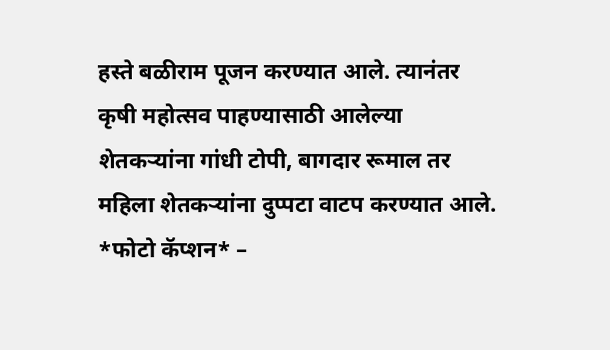हस्ते बळीराम पूजन करण्यात आले. त्यानंतर कृषी महोत्सव पाहण्यासाठी आलेल्या शेतकऱ्यांना गांधी टोपी, बागदार रूमाल तर महिला शेतकऱ्यांना दुप्पटा वाटप करण्यात आले.
*फोटो कॅप्शन* –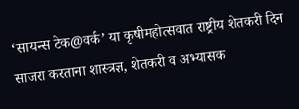‘सायन्स टेक@वर्क’ या कृषीमहोत्सवात राष्ट्रीय शेतकरी दिन साजरा करताना शास्त्रज्ञ, शेतकरी व अभ्यासक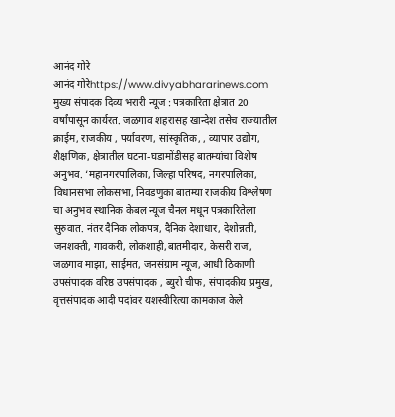आनंद गोरे
आनंद गोरेhttps://www.divyabhararinews.com
मुख्य संपादक दिव्य भरारी न्यूज : पत्रकारिता क्षेत्रात 20 वर्षांपासून कार्यरत. जळगाव शहरासह खान्देश तसेच राज्यातील क्राईम, राजकीय , पर्यावरण, सांस्कृतिक, , व्यापार उद्योग, शैक्षणिक, क्षेत्रातील घटना-घडामोंडीसह बातम्यांचा विशेष अनुभव. ‘महानगरपालिका, जिल्हा परिषद, नगरपालिका, विधानसभा लोकसभा, निवडणुका बातम्या राजकीय विश्लेषण चा अनुभव स्थानिक केबल न्यूज चैनल मधून पत्रकारितेला सुरुवात. नंतर दैनिक लोकपत्र, दैनिक देशाधार, देशोन्नती, जनशक्ती, गावकरी, लोकशाही,बातमीदार, केसरी राज, जळगाव माझा, साईमत, जनसंग्राम न्यूज, आधी ठिकाणी उपसंपादक वरिष्ठ उपसंपादक , ब्युरो चीफ, संपादकीय प्रमुख, वृत्तसंपादक आदी पदांवर यशस्वीरित्या कामकाज केले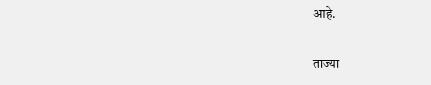आहे.

ताज्या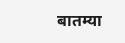बातम्या